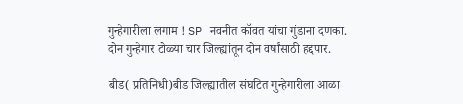गुन्हेगारीला लगाम ! SP नवनीत कॉवत यांचा गुंडाना दणका.
दोन गुन्हेगार टोळ्या चार जिल्ह्यांतून दोन वर्षांसाठी हद्दपार.

बीड( प्रतिनिधी)बीड जिल्ह्यातील संघटित गुन्हेगारीला आळा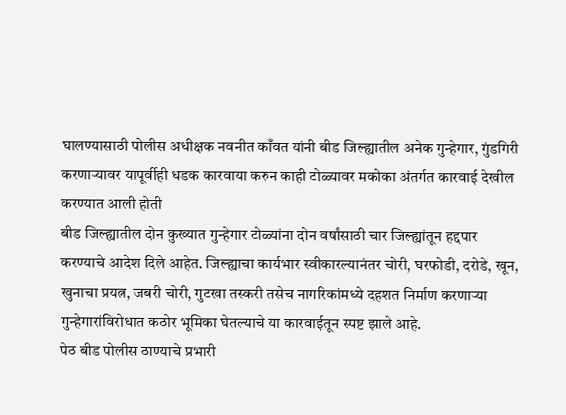घालण्यासाठी पोलीस अधीक्षक नवनीत काँवत यांनी बीड जिल्ह्यातील अनेक गुन्हेगार, गुंडगिरी करणाऱ्यावर यापूर्वीही धडक कारवाया करुन काही टोळ्यावर मकोका अंतर्गत कारवाई देखील करण्यात आली होती
बीड जिल्ह्यातील दोन कुख्यात गुन्हेगार टोळ्यांना दोन वर्षांसाठी चार जिल्ह्यांतून हद्दपार करण्याचे आदेश दिले आहेत. जिल्ह्याचा कार्यभार स्वीकारल्यानंतर चोरी, घरफोडी, दरोडे, खून, खुनाचा प्रयत्न, जबरी चोरी, गुटखा तस्करी तसेच नागरिकांमध्ये दहशत निर्माण करणाऱ्या गुन्हेगारांविरोधात कठोर भूमिका घेतल्याचे या कारवाईतून स्पष्ट झाले आहे.
पेठ बीड पोलीस ठाण्याचे प्रभारी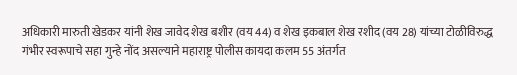अधिकारी मारुती खेडकर यांनी शेख जावेद शेख बशीर (वय 44) व शेख इकबाल शेख रशीद (वय 28) यांच्या टोळीविरुद्ध गंभीर स्वरूपाचे सहा गुन्हे नोंद असल्याने महाराष्ट्र पोलीस कायदा कलम 55 अंतर्गत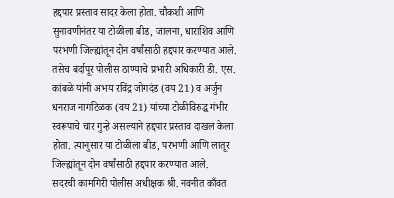हद्दपार प्रस्ताव सादर केला होता. चौकशी आणि सुनावणीनंतर या टोळीला बीड, जालना, धाराशिव आणि परभणी जिल्ह्यांतून दोन वर्षांसाठी हद्दपार करण्यात आले.
तसेच बर्दापूर पोलीस ठाण्याचे प्रभारी अधिकारी डी. एस. कांबळे यांनी अभय रविंद्र जोगदंड (वय 21) व अर्जुन धनराज नागटिळक (वय 21) यांच्या टोळीविरुद्ध गंभीर स्वरूपाचे चार गुन्हे असल्याने हद्दपार प्रस्ताव दाखल केला होता. त्यानुसार या टोळीला बीड, परभणी आणि लातूर जिल्ह्यांतून दोन वर्षांसाठी हद्दपार करण्यात आले.
सदरची कामगिरी पोलीस अधीक्षक श्री. नवनीत काँवत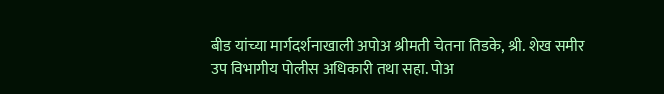बीड यांच्या मार्गदर्शनाखाली अपोअ श्रीमती चेतना तिडके, श्री. शेख समीर उप विभागीय पोलीस अधिकारी तथा सहा. पोअ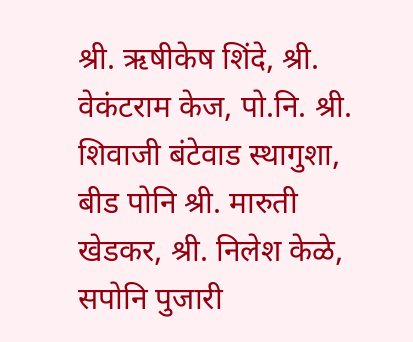श्री. ऋषीकेष शिंदे, श्री. वेकंटराम केज, पो.नि. श्री. शिवाजी बंटेवाड स्थागुशा, बीड पोनि श्री. मारुती खेडकर, श्री. निलेश केळे, सपोनि पुजारी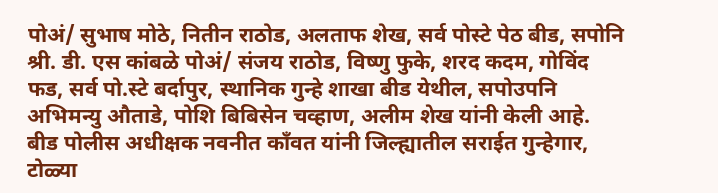पोअं/ सुभाष मोठे, नितीन राठोड, अलताफ शेख, सर्व पोस्टे पेठ बीड, सपोनि श्री. डी. एस कांबळे पोअं/ संजय राठोड, विष्णु फुके, शरद कदम, गोविंद फड, सर्व पो.स्टे बर्दापुर, स्थानिक गुन्हे शाखा बीड येथील, सपोउपनि अभिमन्यु औताडे, पोशि बिबिसेन चव्हाण, अलीम शेख यांनी केली आहे.
बीड पोलीस अधीक्षक नवनीत काँवत यांनी जिल्ह्यातील सराईत गुन्हेगार, टोळ्या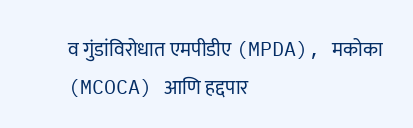व गुंडांविरोधात एमपीडीए (MPDA), मकोका (MCOCA) आणि हद्दपार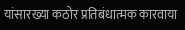यांसारख्या कठोर प्रतिबंधात्मक कारवाया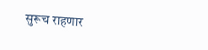सुरूच राहणार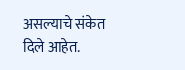असल्याचे संकेत दिले आहेत.